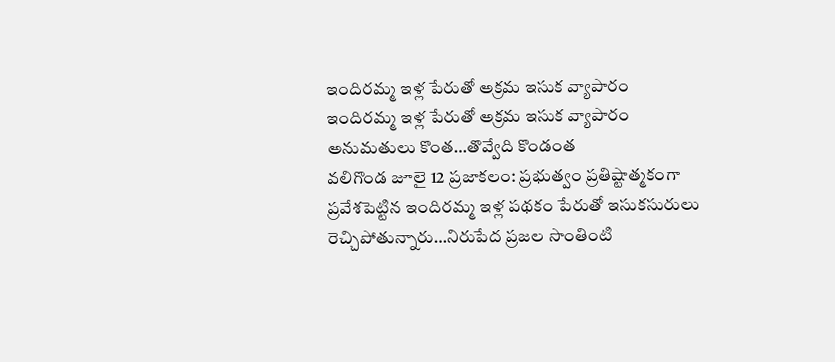ఇందిరమ్మ ఇళ్ల పేరుతో అక్రమ ఇసుక వ్యాపారం
ఇందిరమ్మ ఇళ్ల పేరుతో అక్రమ ఇసుక వ్యాపారం
అనుమతులు కొంత…తొవ్వేది కొండంత
వలిగొండ జూలై 12 ప్రజాకలం: ప్రభుత్వం ప్రతిష్టాత్మకంగా ప్రవేశపెట్టిన ఇందిరమ్మ ఇళ్ల పథకం పేరుతో ఇసుకసురులు రెచ్చిపోతున్నారు…నిరుపేద ప్రజల సొంతింటి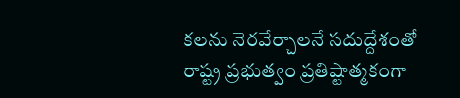కలను నెరవేర్చాలనే సదుద్దేశంతో రాష్ట్ర ప్రభుత్వం ప్రతిష్టాత్మకంగా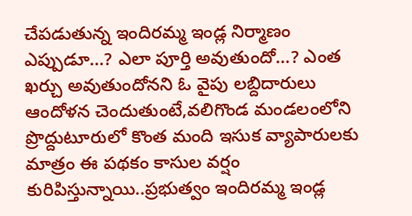చేపడుతున్న ఇందిరమ్మ ఇండ్ల నిర్మాణం ఎప్పుడూ…? ఎలా పూర్తి అవుతుందో…? ఎంత ఖర్చు అవుతుందోనని ఓ వైపు లబ్దిదారులు ఆందోళన చెందుతుంటే,వలిగొండ మండలంలోని ప్రొద్దుటూరులో కొంత మంది ఇసుక వ్యాపారులకు మాత్రం ఈ పథకం కాసుల వర్షం కురిపిస్తున్నాయి..ప్రభుత్వం ఇందిరమ్మ ఇండ్ల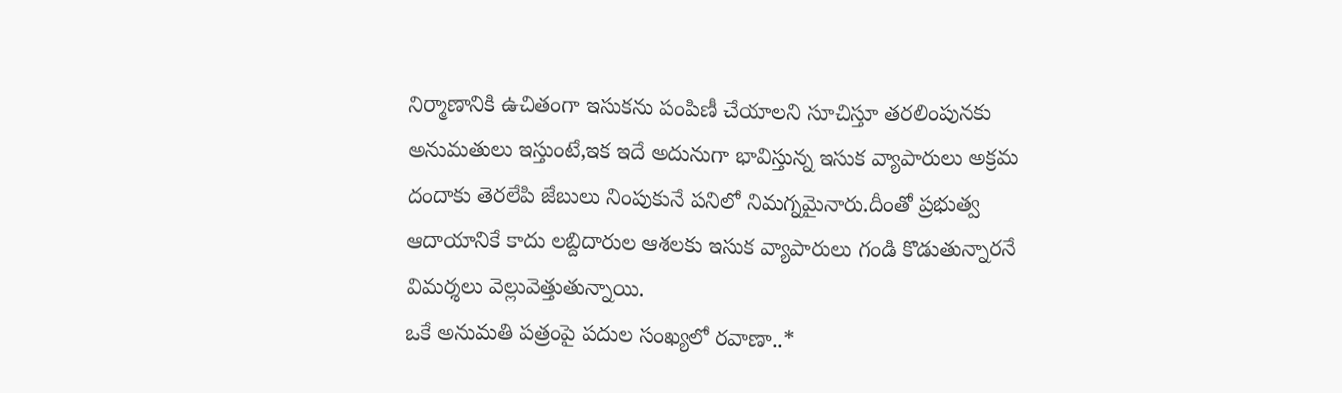నిర్మాణానికి ఉచితంగా ఇసుకను పంపిణీ చేయాలని సూచిస్తూ తరలింపునకు అనుమతులు ఇస్తుంటే,ఇక ఇదే అదునుగా భావిస్తున్న ఇసుక వ్యాపారులు అక్రమ దందాకు తెరలేపి జేబులు నింపుకునే పనిలో నిమగ్నమైనారు.దీంతో ప్రభుత్వ ఆదాయానికే కాదు లబ్దిదారుల ఆశలకు ఇసుక వ్యాపారులు గండి కొడుతున్నారనే విమర్శలు వెల్లువెత్తుతున్నాయి.
ఒకే అనుమతి పత్రంపై పదుల సంఖ్యలో రవాణా..*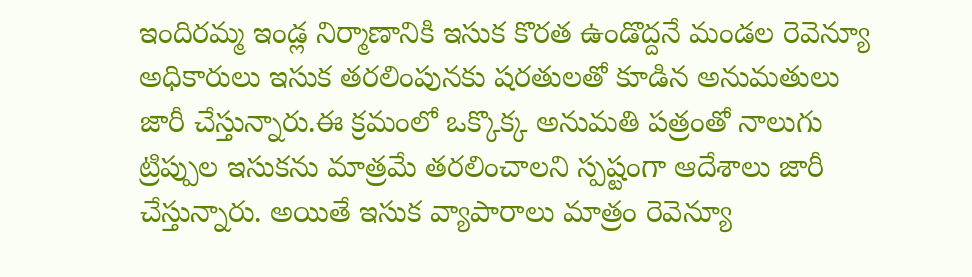ఇందిరమ్మ ఇండ్ల నిర్మాణానికి ఇసుక కొరత ఉండొద్దనే మండల రెవెన్యూ అధికారులు ఇసుక తరలింపునకు షరతులతో కూడిన అనుమతులు జారీ చేస్తున్నారు.ఈ క్రమంలో ఒక్కొక్క అనుమతి పత్రంతో నాలుగు ట్రిప్పుల ఇసుకను మాత్రమే తరలించాలని స్పష్టంగా ఆదేశాలు జారీ చేస్తున్నారు. అయితే ఇసుక వ్యాపారాలు మాత్రం రెవెన్యూ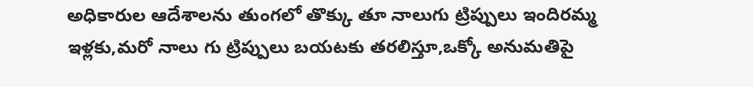అధికారుల ఆదేశాలను తుంగలో తొక్కు తూ నాలుగు ట్రిప్పులు ఇందిరమ్మ ఇళ్లకు,మరో నాలు గు ట్రిప్పులు బయటకు తరలిస్తూ,ఒక్కో అనుమతిపై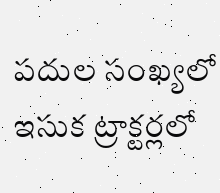పదుల సంఖ్యలో ఇసుక ట్రాక్టర్లలో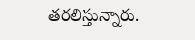తరలిస్తున్నారు.